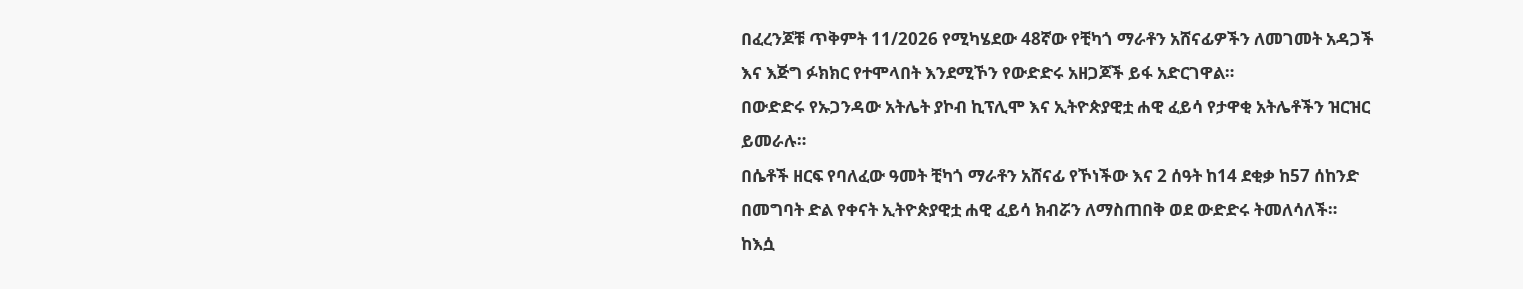በፈረንጆቹ ጥቅምት 11/2026 የሚካሄደው 48ኛው የቺካጎ ማራቶን አሸናፊዎችን ለመገመት አዳጋች እና እጅግ ፉክክር የተሞላበት እንደሚኾን የውድድሩ አዘጋጆች ይፋ አድርገዋል።
በውድድሩ የኡጋንዳው አትሌት ያኮብ ኪፕሊሞ እና ኢትዮጵያዊቷ ሐዊ ፈይሳ የታዋቂ አትሌቶችን ዝርዝር ይመራሉ።
በሴቶች ዘርፍ የባለፈው ዓመት ቺካጎ ማራቶን አሸናፊ የኾነችው እና 2 ሰዓት ከ14 ደቂቃ ከ57 ሰከንድ በመግባት ድል የቀናት ኢትዮጵያዊቷ ሐዊ ፈይሳ ክብሯን ለማስጠበቅ ወደ ውድድሩ ትመለሳለች።
ከእሷ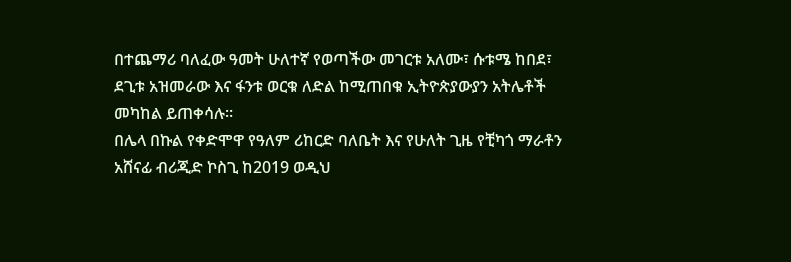በተጨማሪ ባለፈው ዓመት ሁለተኛ የወጣችው መገርቱ አለሙ፣ ሱቱሜ ከበደ፣ ደጊቱ አዝመራው እና ፋንቱ ወርቁ ለድል ከሚጠበቁ ኢትዮጵያውያን አትሌቶች መካከል ይጠቀሳሉ።
በሌላ በኩል የቀድሞዋ የዓለም ሪከርድ ባለቤት እና የሁለት ጊዜ የቺካጎ ማራቶን አሸናፊ ብሪጂድ ኮስጊ ከ2019 ወዲህ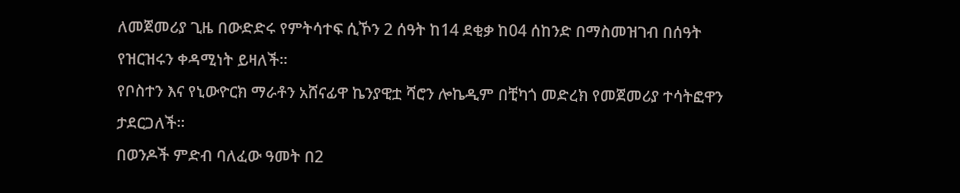ለመጀመሪያ ጊዜ በውድድሩ የምትሳተፍ ሲኾን 2 ሰዓት ከ14 ደቂቃ ከ04 ሰከንድ በማስመዝገብ በሰዓት የዝርዝሩን ቀዳሚነት ይዛለች።
የቦስተን እና የኒውዮርክ ማራቶን አሸናፊዋ ኬንያዊቷ ሻሮን ሎኬዲም በቺካጎ መድረክ የመጀመሪያ ተሳትፎዋን ታደርጋለች።
በወንዶች ምድብ ባለፈው ዓመት በ2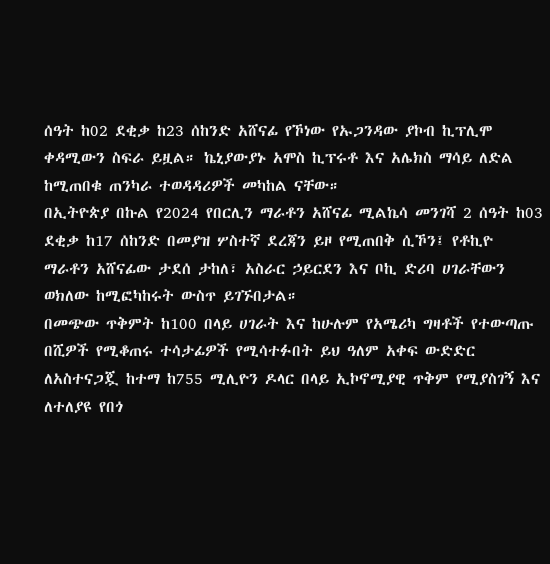ሰዓት ከ02 ደቂቃ ከ23 ሰከንድ አሸናፊ የኾነው የኡጋንዳው ያኮብ ኪፕሊሞ ቀዳሚውን ስፍራ ይዟል። ኬኒያውያኑ አሞስ ኪፕሩቶ እና አሌክስ ማሳይ ለድል ከሚጠበቁ ጠንካራ ተወዳዳሪዎች መካከል ናቸው።
በኢትዮጵያ በኩል የ2024 የበርሊን ማራቶን አሸናፊ ሚልኬሳ መንገሻ 2 ሰዓት ከ03 ደቂቃ ከ17 ሰከንድ በመያዝ ሦስተኛ ደረጃን ይዞ የሚጠበቅ ሲኾን፤ የቶኪዮ ማራቶን አሸናፊው ታደሰ ታከለ፣ አስራር ኃይርደን እና ቦኪ ድሪባ ሀገራቸውን ወክለው ከሚፎካከሩት ውስጥ ይገኙበታል።
በመጭው ጥቅምት ከ100 በላይ ሀገራት እና ከሁሉም የአሜሪካ ግዛቶች የተውጣጡ በሺዎች የሚቆጠሩ ተሳታፊዎች የሚሳተፉበት ይህ ዓለም አቀፍ ውድድር ለአስተናጋጇ ከተማ ከ755 ሚሊዮን ዶላር በላይ ኢኮኖሚያዊ ጥቅም የሚያስገኝ እና ለተለያዩ የበጎ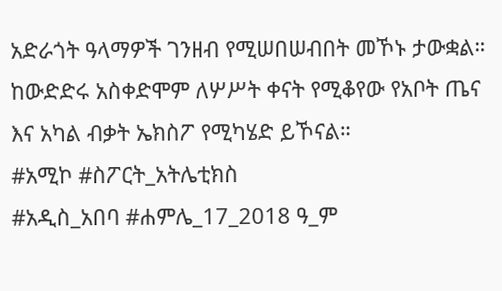አድራጎት ዓላማዎች ገንዘብ የሚሠበሠብበት መኾኑ ታውቋል።
ከውድድሩ አስቀድሞም ለሦሥት ቀናት የሚቆየው የአቦት ጤና እና አካል ብቃት ኤክስፖ የሚካሄድ ይኾናል።
#አሚኮ #ስፖርት_አትሌቲክስ
#አዲስ_አበባ #ሐምሌ_17_2018 ዓ_ም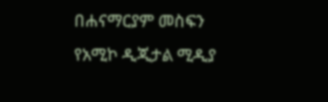በሐናማርያም መስፍን
የአሚኮ ዲጂታል ሚዲያ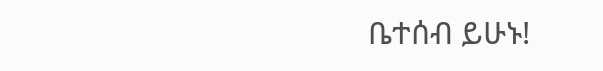ቤተሰብ ይሁኑ!